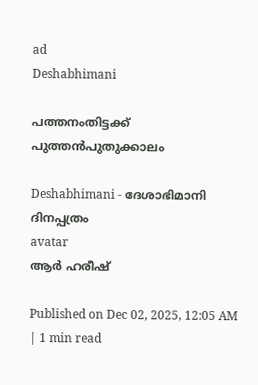ad
Deshabhimani

പത്തനംതിട്ടക്ക്‌ പുത്തൻപുതുക്കാലം

Deshabhimani - ദേശാഭിമാനി ദിനപ്പത്രം
avatar
ആർ ഹരീഷ്‌

Published on Dec 02, 2025, 12:05 AM | 1 min read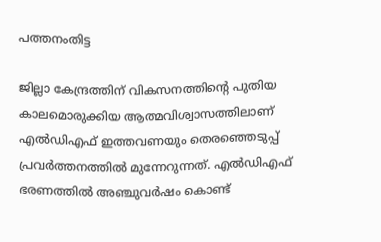പത്തനംതിട്ട

ജില്ലാ കേന്ദ്രത്തിന്‌ വികസനത്തിന്റെ പുതിയ കാലമൊരുക്കിയ ആത്മവിശ്വാസത്തിലാണ്‌ എൽഡിഎഫ്‌ ഇത്തവണയും തെരഞ്ഞെടുപ്പ്‌ പ്രവർത്തനത്തിൽ മുന്നേറുന്നത്‌. എൽഡിഎഫ്‌ ഭരണത്തിൽ അഞ്ചുവർഷം കൊണ്ട്‌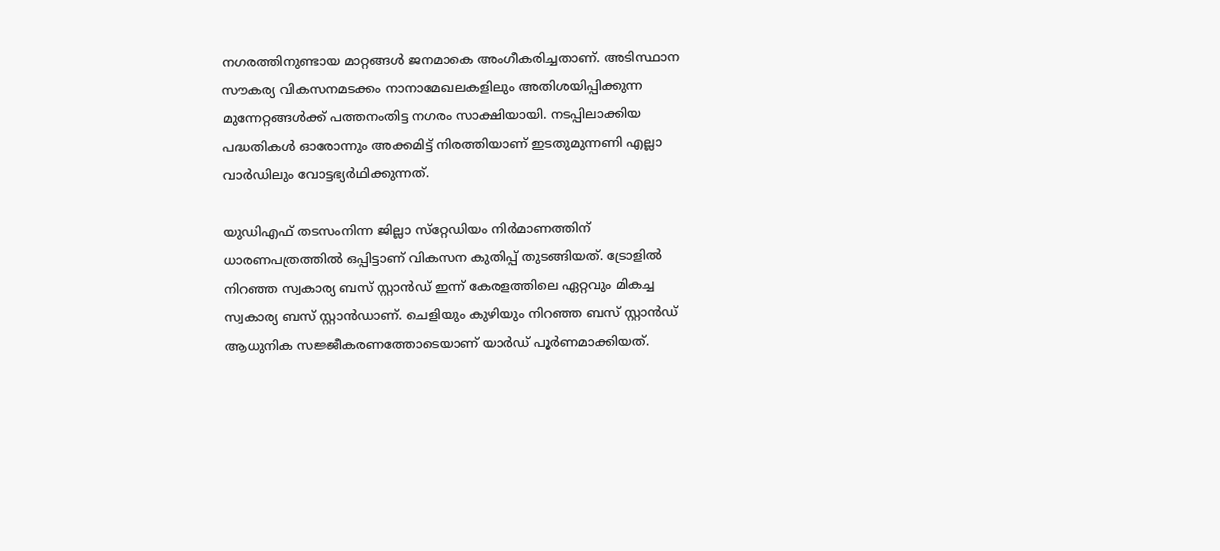നഗരത്തിനുണ്ടായ മാറ്റങ്ങൾ ജനമാകെ അംഗീകരിച്ചതാണ്‌. അടിസ്ഥാന സ‍ൗകര്യ വികസനമടക്കം നാനാമേഖലകളിലും അതിശയിപ്പിക്കുന്ന മുന്നേറ്റങ്ങൾക്ക്‌ പത്തനംതിട്ട നഗരം സാക്ഷിയായി. നടപ്പിലാക്കിയ പദ്ധതികൾ ഓരോന്നും അക്കമിട്ട്‌ നിരത്തിയാണ്‌ ഇടതുമുന്നണി എല്ലാ വാർഡിലും വോട്ടഭ്യർഥിക്കുന്നത്‌.

യുഡിഎഫ്‌ തടസംനിന്ന ജില്ലാ സ്‌റ്റേഡിയം നിർമാണത്തിന്‌ ധാരണപത്രത്തിൽ ഒപ്പിട്ടാണ്‌ വികസന കുതിപ്പ്‌ തുടങ്ങിയത്‌. ട്രോളിൽ നിറഞ്ഞ സ്വകാര്യ ബസ് സ്റ്റാൻഡ്‌ ഇന്ന്‌ കേരളത്തിലെ ഏറ്റവും മികച്ച സ്വകാര്യ ബസ് സ്റ്റാൻഡാണ്‌. ചെളിയും കുഴിയും നിറഞ്ഞ ബസ്‌ സ്റ്റാൻഡ്‌ ആധുനിക സജ്ജീകരണത്തോടെയാണ്‌ യാർഡ്‌ പൂർണമാക്കിയത്‌.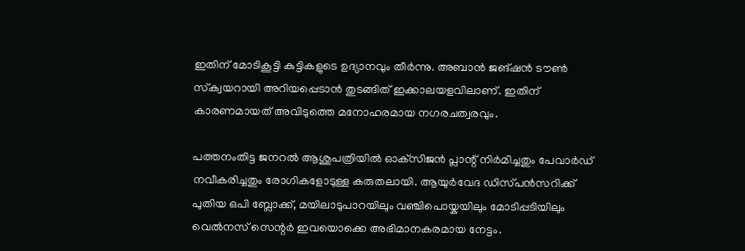ഇതിന്‌ മോടികൂട്ടി കുട്ടികളുടെ ഉദ്യാനവും തീർന്നു. അബാൻ ജങ്‌ഷൻ ട‍ൗൺ സ്‌ക്വയറായി അറിയപ്പെടാൻ തുടങ്ങിത്‌ ഇക്കാലയളവിലാണ്‌. ഇതിന്‌ കാരണമായത്‌ അവിടുത്തെ മനോഹരമായ നഗരചത്വരവും.

പത്തനംതിട്ട ജനറൽ ആശുപത്രിയിൽ ഓക്‌സിജൻ പ്ലാന്റ്‌ നിർമിച്ചതും പേവാർഡ്‌ നവീകരിച്ചതും രോഗികളോടുള്ള കരുതലായി. ആയുർവേദ ഡിസ്‌പൻസറിക്ക്‌ പുതിയ ഒപി ബ്ലോക്ക്, മയിലാടുപാറയിലും വഞ്ചിപൊയ്കയിലും മോടിപ്പടിയിലും വെൽനസ് സെന്റർ ഇവയൊക്കെ അഭിമാനകരമായ നേട്ടം.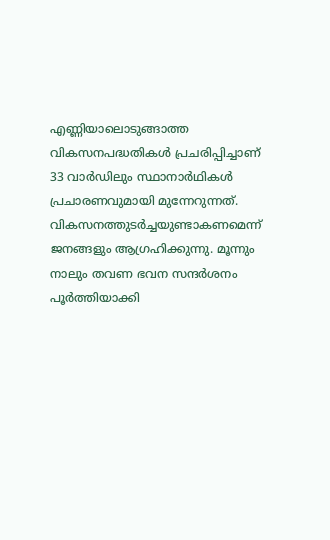എണ്ണിയാലൊടുങ്ങാത്ത വികസനപദ്ധതികൾ പ്രചരിപ്പിച്ചാണ്‌ 33 വാർഡിലും സ്ഥാനാർഥികൾ പ്രചാരണവുമായി മുന്നേറുന്നത്‌. വികസനത്തുടർച്ചയുണ്ടാകണമെന്ന്‌ ജനങ്ങളും ആഗ്രഹിക്കുന്നു. മൂന്നും നാലും തവണ ഭവന സന്ദർശനം പൂർത്തിയാക്കി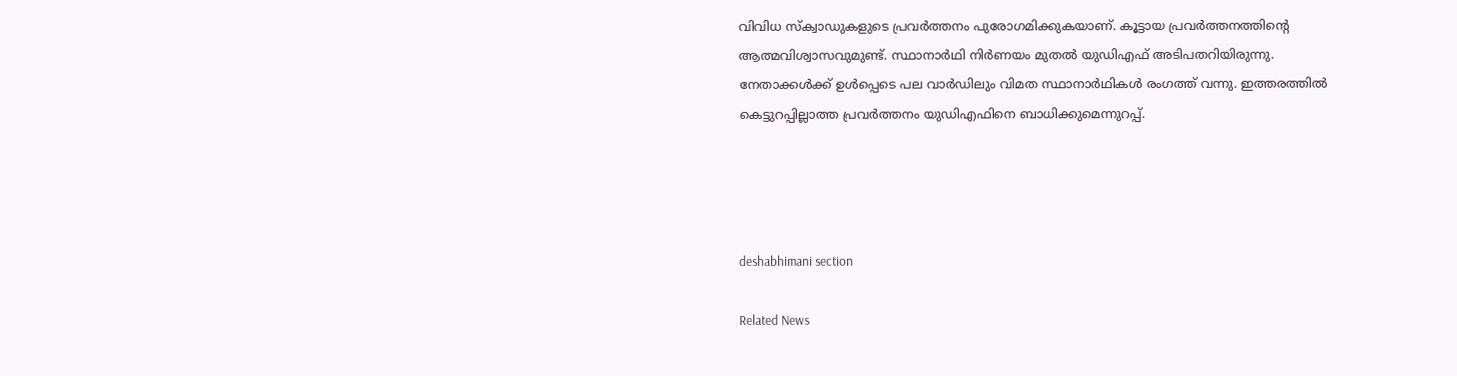വിവിധ സ്‌ക്വാഡുകളുടെ പ്രവർത്തനം പുരോഗമിക്കുകയാണ്‌. കൂട്ടായ പ്രവർത്തനത്തിന്റെ ആത്മവിശ്വാസവുമുണ്ട്‌. സ്ഥാനാർഥി നിർണയം മുതൽ യുഡിഎഫ്‌ അടിപതറിയിരുന്നു. നേതാക്കൾക്ക്‌ ഉൾപ്പെടെ പല വാർഡിലും വിമത സ്ഥാനാർഥികൾ രംഗത്ത്‌ വന്നു. ഇത്തരത്തിൽ കെട്ടുറപ്പില്ലാത്ത പ്രവർത്തനം യുഡിഎഫിനെ ബാധിക്കുമെന്നുറപ്പ്‌.




deshabhimani section

Related News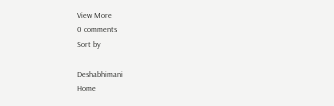View More
0 comments
Sort by

Deshabhimani
Home